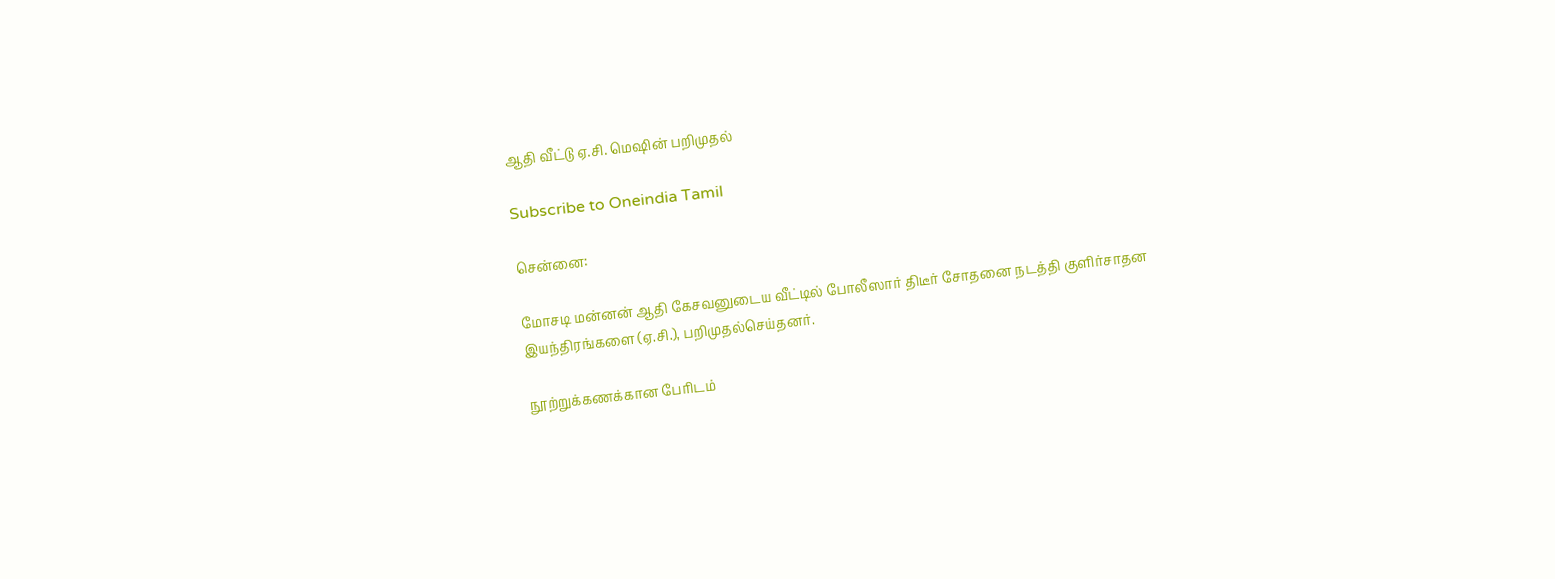ஆதி வீட்டு ஏ.சி. மெஷின் பறிமுதல்

Subscribe to Oneindia Tamil

சென்னை:

மோசடி மன்னன் ஆதி கேசவனுடைய வீட்டில் போலீஸார் திடீர் சோதனை நடத்தி குளிர்சாதன இயந்திரங்களை (ஏ.சி.), பறிமுதல்செய்தனர்.

நூற்றுக்கணக்கான பேரிடம்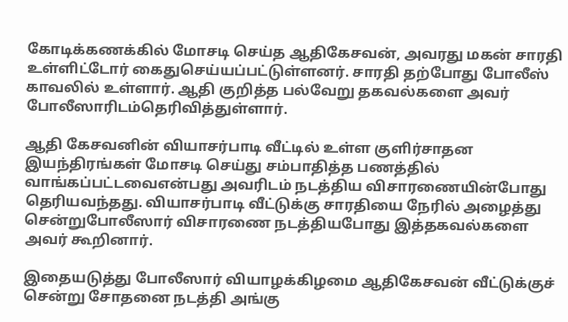கோடிக்கணக்கில் மோசடி செய்த ஆதிகேசவன், அவரது மகன் சாரதி உள்ளிட்டோர் கைதுசெய்யப்பட்டுள்ளனர். சாரதி தற்போது போலீஸ் காவலில் உள்ளார். ஆதி குறித்த பல்வேறு தகவல்களை அவர் போலீஸாரிடம்தெரிவித்துள்ளார்.

ஆதி கேசவனின் வியாசர்பாடி வீட்டில் உள்ள குளிர்சாதன இயந்திரங்கள் மோசடி செய்து சம்பாதித்த பணத்தில் வாங்கப்பட்டவைஎன்பது அவரிடம் நடத்திய விசாரணையின்போது தெரியவந்தது. வியாசர்பாடி வீட்டுக்கு சாரதியை நேரில் அழைத்து சென்றுபோலீஸார் விசாரணை நடத்தியபோது இத்தகவல்களை அவர் கூறினார்.

இதையடுத்து போலீஸார் வியாழக்கிழமை ஆதிகேசவன் வீட்டுக்குச் சென்று சோதனை நடத்தி அங்கு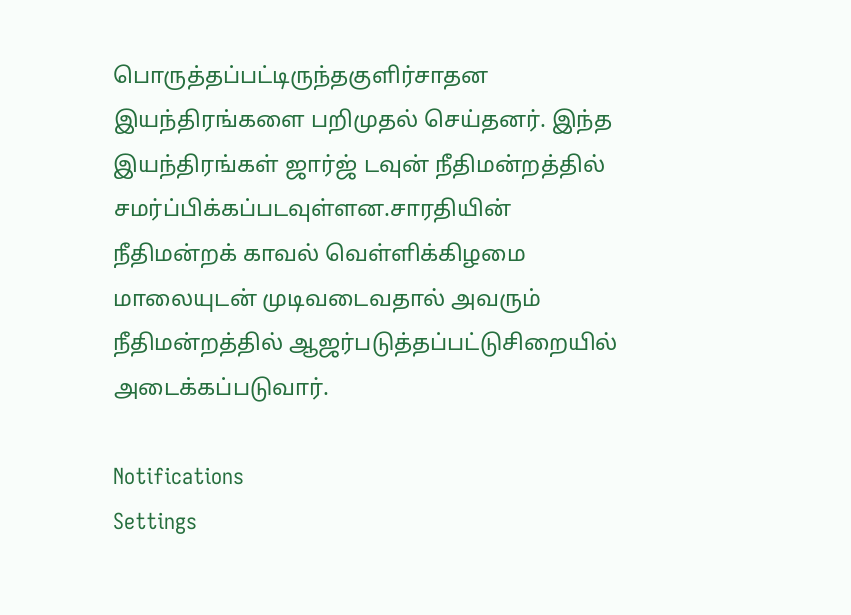பொருத்தப்பட்டிருந்தகுளிர்சாதன இயந்திரங்களை பறிமுதல் செய்தனர். இந்த இயந்திரங்கள் ஜார்ஜ் டவுன் நீதிமன்றத்தில் சமர்ப்பிக்கப்படவுள்ளன.சாரதியின் நீதிமன்றக் காவல் வெள்ளிக்கிழமை மாலையுடன் முடிவடைவதால் அவரும் நீதிமன்றத்தில் ஆஜர்படுத்தப்பட்டுசிறையில் அடைக்கப்படுவார்.

Notifications
Settings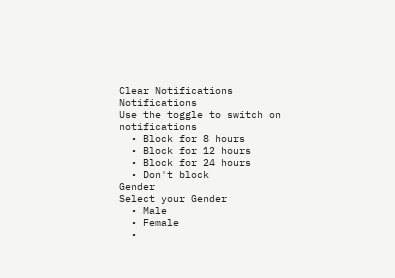Clear Notifications
Notifications
Use the toggle to switch on notifications
  • Block for 8 hours
  • Block for 12 hours
  • Block for 24 hours
  • Don't block
Gender
Select your Gender
  • Male
  • Female
  •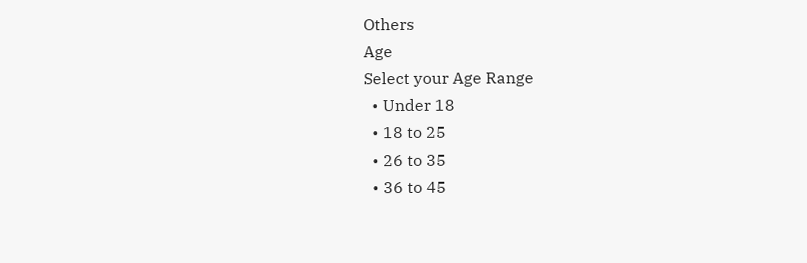Others
Age
Select your Age Range
  • Under 18
  • 18 to 25
  • 26 to 35
  • 36 to 45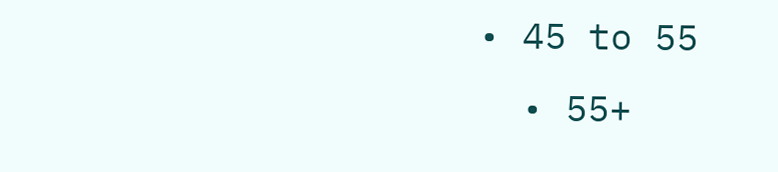• 45 to 55
  • 55+